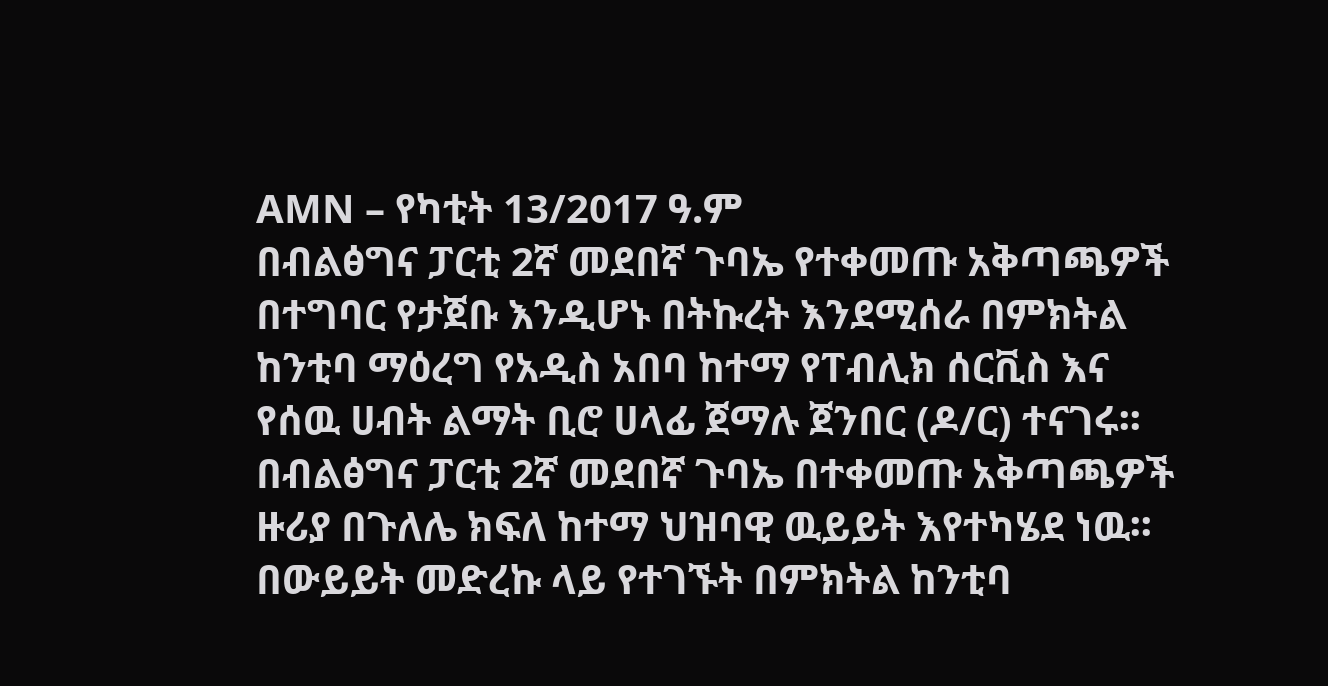AMN – የካቲት 13/2017 ዓ.ም
በብልፅግና ፓርቲ 2ኛ መደበኛ ጉባኤ የተቀመጡ አቅጣጫዎች በተግባር የታጀቡ እንዲሆኑ በትኩረት እንደሚሰራ በምክትል ከንቲባ ማዕረግ የአዲስ አበባ ከተማ የፐብሊክ ሰርቪስ እና የሰዉ ሀብት ልማት ቢሮ ሀላፊ ጀማሉ ጀንበር (ዶ/ር) ተናገሩ፡፡
በብልፅግና ፓርቲ 2ኛ መደበኛ ጉባኤ በተቀመጡ አቅጣጫዎች ዙሪያ በጉለሌ ክፍለ ከተማ ህዝባዊ ዉይይት እየተካሄደ ነዉ፡፡
በውይይት መድረኩ ላይ የተገኙት በምክትል ከንቲባ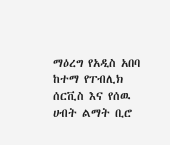ማዕረግ የአዲስ አበባ ከተማ የፐብሊክ ሰርቪስ እና የሰዉ ሀብት ልማት ቢሮ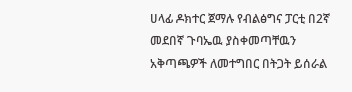ሀላፊ ዶክተር ጀማሉ የብልፅግና ፓርቲ በ2ኛ መደበኛ ጉባኤዉ ያስቀመጣቸዉን አቅጣጫዎች ለመተግበር በትጋት ይሰራል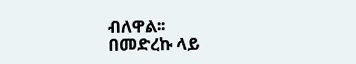ብለዋል፡፡
በመድረኩ ላይ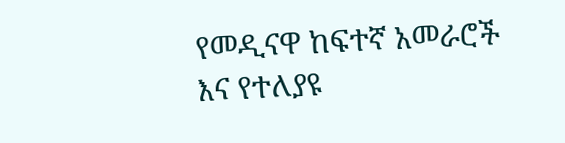የመዲናዋ ከፍተኛ አመራሮች እና የተለያዩ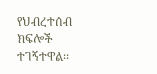የህብረተሰብ ክፍሎች ተገኝተዋል፡፡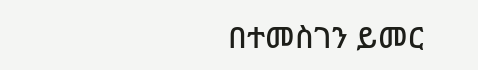በተመስገን ይመር